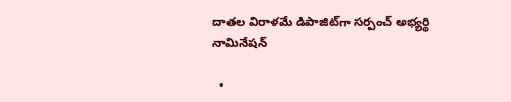దాతల విరాళమే డిపాజిట్‌గా సర్పంచ్‌ అభ్యర్థి నామినేషన్‌

  •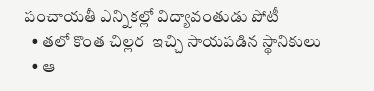పంచాయతీ ఎన్నికల్లో విద్యావంతుడు పోటీ
  • తలో కొంత చిల్లర  ఇచ్చి సాయపడిన స్థానికులు
  • ఆ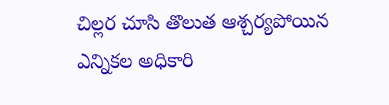చిల్లర చూసి తొలుత ఆశ్చర్యపోయిన ఎన్నికల అధికారి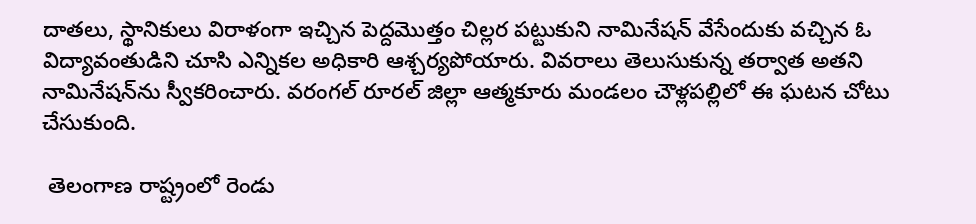దాతలు, స్థానికులు విరాళంగా ఇచ్చిన పెద్దమొత్తం చిల్లర పట్టుకుని నామినేషన్‌ వేసేందుకు వచ్చిన ఓ విద్యావంతుడిని చూసి ఎన్నికల అధికారి ఆశ్చర్యపోయారు. వివరాలు తెలుసుకున్న తర్వాత అతని నామినేషన్‌ను స్వీకరించారు. వరంగల్‌ రూరల్‌ జిల్లా ఆత్మకూరు మండలం చౌళ్లపల్లిలో ఈ ఘటన చోటు చేసుకుంది.

 తెలంగాణ రాష్ట్రంలో రెండు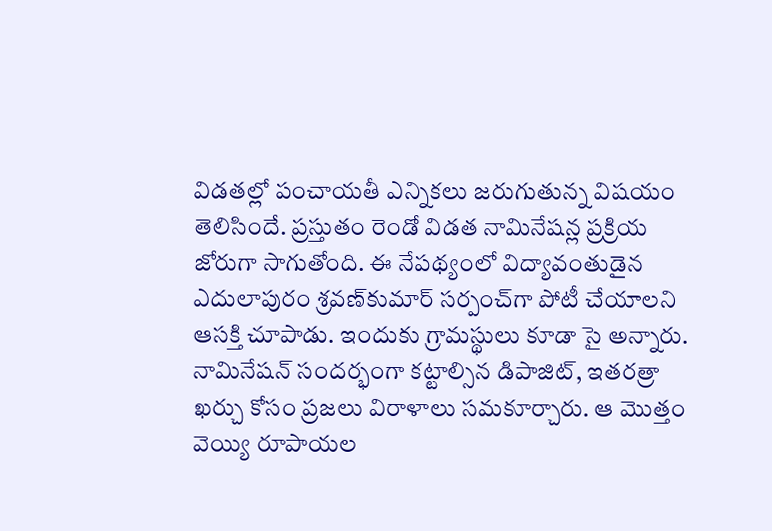విడతల్లో పంచాయతీ ఎన్నికలు జరుగుతున్న విషయం తెలిసిందే. ప్రస్తుతం రెండో విడత నామినేషన్ల ప్రక్రియ జోరుగా సాగుతోంది. ఈ నేపథ్యంలో విద్యావంతుడైన ఎదులాపురం శ్రవణ్‌కుమార్‌ సర్పంచ్‌గా పోటీ చేయాలని ఆసక్తి చూపాడు. ఇందుకు గ్రామస్థులు కూడా సై అన్నారు. నామినేషన్‌ సందర్భంగా కట్టాల్సిన డిపాజిట్‌, ఇతరత్రా ఖర్చు కోసం ప్రజలు విరాళాలు సమకూర్చారు. ఆ మొత్తం వెయ్యి రూపాయల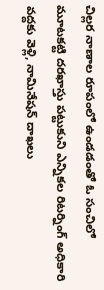చిల్లర నాణాల రూపంలో ఉండడంతో ఓ సంచిలో మూటకట్టి దరఖాస్తు పట్టుకుని ఎన్నికల రిటర్నింగ్‌ అధికారి వద్దకు వెళ్లి, నామినేషన్‌ దాఖలు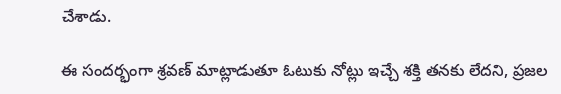చేశాడు.

ఈ సందర్భంగా శ్రవణ్‌ మాట్లాడుతూ ఓటుకు నోట్లు ఇచ్చే శక్తి తనకు లేదని, ప్రజల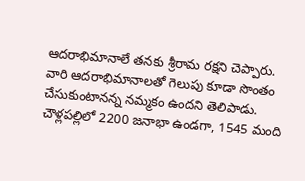ఆదరాభిమానాలే తనకు శ్రీరామ రక్షని చెప్పారు. వారి ఆదరాభిమానాలతో గెలుపు కూడా సొంతం చేసుకుంటానన్న నమ్మకం ఉందని తెలిపాడు. చౌళ్లపల్లిలో 2200 జనాభా ఉండగా, 1545 మంది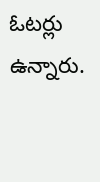ఓటర్లు ఉన్నారు.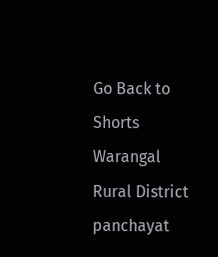Go Back to Shorts
Warangal Rural District
panchayat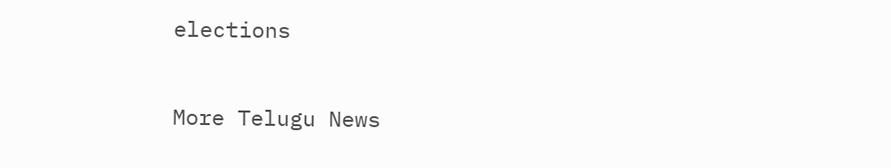elections

More Telugu News